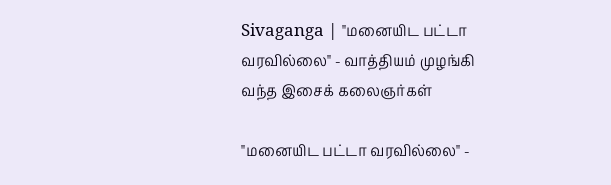Sivaganga | "மனையிட பட்டா வரவில்லை" - வாத்தியம் முழங்கி வந்த இசைக் கலைஞர்கள்

"மனையிட பட்டா வரவில்லை" -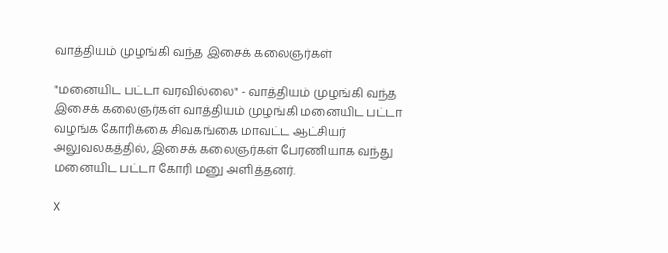வாத்தியம் முழங்கி வந்த இசைக் கலைஞர்கள்

"மனையிட பட்டா வரவில்லை" - வாத்தியம் முழங்கி வந்த இசைக் கலைஞர்கள் வாத்தியம் முழங்கி மனையிட பட்டா வழங்க கோரிக்கை சிவகங்கை மாவட்ட ஆட்சியர் அலுவலகத்தில், இசைக் கலைஞர்கள் பேரணியாக வந்து மனையிட பட்டா கோரி மனு அளித்தனர்.

X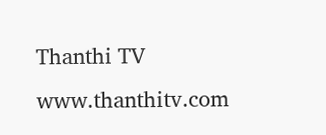Thanthi TV
www.thanthitv.com